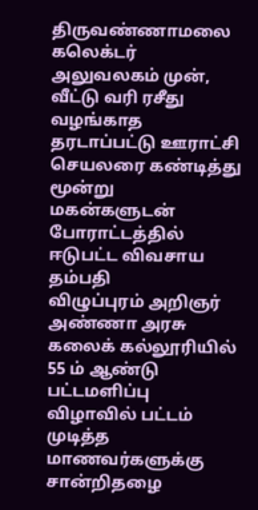திருவண்ணாமலை கலெக்டர் அலுவலகம் முன், வீட்டு வரி ரசீது வழங்காத தரடாப்பட்டு ஊராட்சி செயலரை கண்டித்து மூன்று மகன்களுடன் போராட்டத்தில் ஈடுபட்ட விவசாய தம்பதி
விழுப்புரம் அறிஞர் அண்ணா அரசு கலைக் கல்லூரியில் 55 ம் ஆண்டு பட்டமளிப்பு விழாவில் பட்டம் முடித்த மாணவர்களுக்கு சான்றிதழை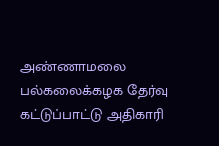அண்ணாமலை பல்கலைக்கழக தேர்வு கட்டுப்பாட்டு அதிகாரி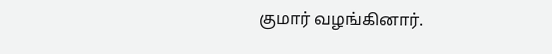குமார் வழங்கினார்.